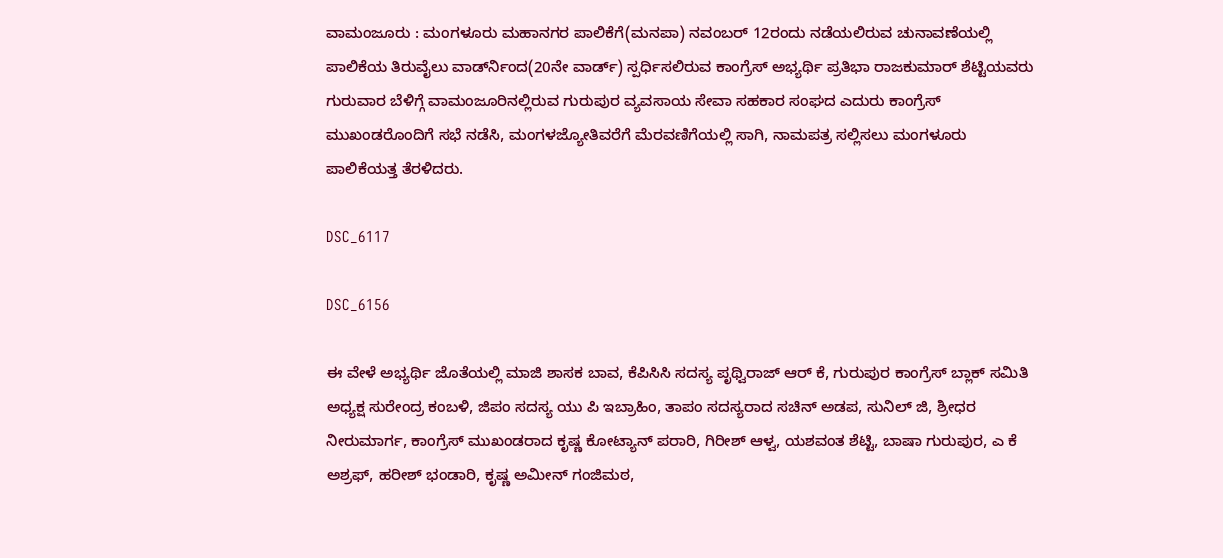ವಾಮಂಜೂರು : ಮಂಗಳೂರು ಮಹಾನಗರ ಪಾಲಿಕೆಗೆ(ಮನಪಾ) ನವಂಬರ್ 12ರಂದು ನಡೆಯಲಿರುವ ಚುನಾವಣೆಯಲ್ಲಿ ಪಾಲಿಕೆಯ ತಿರುವೈಲು ವಾರ್ಡ್‍ನಿಂದ(20ನೇ ವಾರ್ಡ್) ಸ್ಪರ್ಧಿಸಲಿರುವ ಕಾಂಗ್ರೆಸ್ ಅಭ್ಯರ್ಥಿ ಪ್ರತಿಭಾ ರಾಜಕುಮಾರ್ ಶೆಟ್ಟಿಯವರು ಗುರುವಾರ ಬೆಳಿಗ್ಗೆ ವಾಮಂಜೂರಿನಲ್ಲಿರುವ ಗುರುಪುರ ವ್ಯವಸಾಯ ಸೇವಾ ಸಹಕಾರ ಸಂಘದ ಎದುರು ಕಾಂಗ್ರೆಸ್ ಮುಖಂಡರೊಂದಿಗೆ ಸಭೆ ನಡೆಸಿ, ಮಂಗಳಜ್ಯೋತಿವರೆಗೆ ಮೆರವಣಿಗೆಯಲ್ಲಿ ಸಾಗಿ, ನಾಮಪತ್ರ ಸಲ್ಲಿಸಲು ಮಂಗಳೂರು ಪಾಲಿಕೆಯತ್ತ ತೆರಳಿದರು.

DSC_6117

DSC_6156

ಈ ವೇಳೆ ಅಭ್ಯರ್ಥಿ ಜೊತೆಯಲ್ಲಿ ಮಾಜಿ ಶಾಸಕ ಬಾವ, ಕೆಪಿಸಿಸಿ ಸದಸ್ಯ ಪೃಥ್ವಿರಾಜ್ ಆರ್ ಕೆ, ಗುರುಪುರ ಕಾಂಗ್ರೆಸ್ ಬ್ಲಾಕ್ ಸಮಿತಿ ಅಧ್ಯಕ್ಷ ಸುರೇಂದ್ರ ಕಂಬಳಿ, ಜಿಪಂ ಸದಸ್ಯ ಯು ಪಿ ಇಬ್ರಾಹಿಂ, ತಾಪಂ ಸದಸ್ಯರಾದ ಸಚಿನ್ ಅಡಪ, ಸುನಿಲ್ ಜಿ, ಶ್ರೀಧರ ನೀರುಮಾರ್ಗ, ಕಾಂಗ್ರೆಸ್ ಮುಖಂಡರಾದ ಕೃಷ್ಣ ಕೋಟ್ಯಾನ್ ಪರಾರಿ, ಗಿರೀಶ್ ಆಳ್ವ, ಯಶವಂತ ಶೆಟ್ಟಿ, ಬಾಷಾ ಗುರುಪುರ, ಎ ಕೆ ಅಶ್ರಫ್, ಹರೀಶ್ ಭಂಡಾರಿ, ಕೃಷ್ಣ ಅಮೀನ್ ಗಂಜಿಮಠ,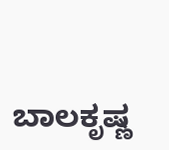ಬಾಲಕೃಷ್ಣ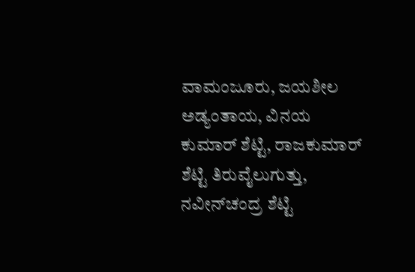ವಾಮಂಜೂರು, ಜಯಶೀಲ ಅಡ್ಯಂತಾಯ, ವಿನಯ ಕುಮಾರ್ ಶೆಟ್ಟಿ, ರಾಜಕುಮಾರ್ ಶೆಟ್ಟಿ ತಿರುವೈಲುಗುತ್ತು, ನವೀನ್‍ಚಂದ್ರ ಶೆಟ್ಟಿ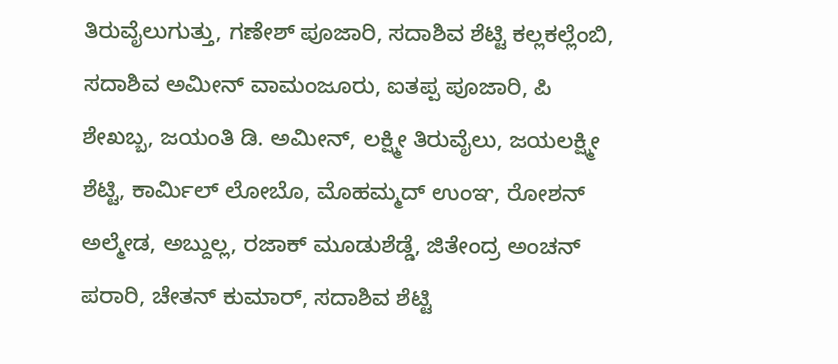ತಿರುವೈಲುಗುತ್ತು, ಗಣೇಶ್ ಪೂಜಾರಿ, ಸದಾಶಿವ ಶೆಟ್ಟಿ ಕಲ್ಲಕಲ್ಲೆಂಬಿ, ಸದಾಶಿವ ಅಮೀನ್ ವಾಮಂಜೂರು, ಐತಪ್ಪ ಪೂಜಾರಿ, ಪಿ ಶೇಖಬ್ಬ, ಜಯಂತಿ ಡಿ. ಅಮೀನ್, ಲಕ್ಷ್ಮೀ ತಿರುವೈಲು, ಜಯಲಕ್ಷ್ಮೀ ಶೆಟ್ಟಿ, ಕಾರ್ಮಿಲ್ ಲೋಬೊ, ಮೊಹಮ್ಮದ್ ಉಂಞ, ರೋಶನ್ ಅಲ್ಮೇಡ, ಅಬ್ದುಲ್ಲ, ರಜಾಕ್ ಮೂಡುಶೆಡ್ಡೆ, ಜಿತೇಂದ್ರ ಅಂಚನ್ ಪರಾರಿ, ಚೇತನ್ ಕುಮಾರ್, ಸದಾಶಿವ ಶೆಟ್ಟಿ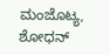ಮಂಜೊಟ್ಯ, ಶೋಧನ್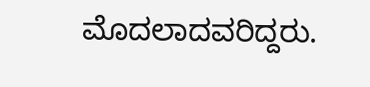ಮೊದಲಾದವರಿದ್ದರು.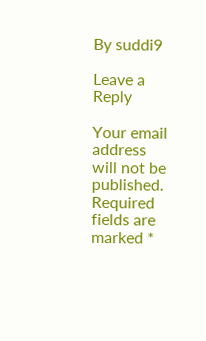By suddi9

Leave a Reply

Your email address will not be published. Required fields are marked *